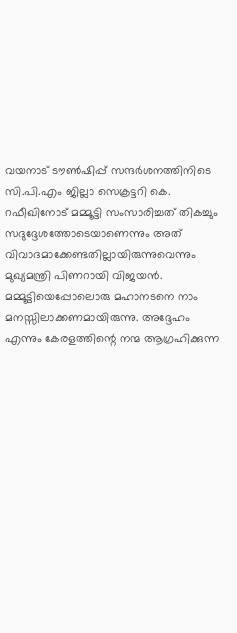വയനാട് ടൗൺഷിപ്പ് സന്ദർശനത്തിനിടെ സി.പി.എം ജില്ലാ സെക്രട്ടറി കെ. റഫീഖിനോട് മമ്മൂട്ടി സംസാരിച്ചത് തികച്ചും സദുദ്ദേശത്തോടെയാണെന്നും അത് വിവാദമാക്കേണ്ടതില്ലായിരുന്നുവെന്നും മുഖ്യമന്ത്രി പിണറായി വിജയൻ. മമ്മൂട്ടിയെപ്പോലൊരു മഹാനടനെ നാം മനസ്സിലാക്കണമായിരുന്നു. അദ്ദേഹം എന്നും കേരളത്തിന്റെ നന്മ ആഗ്രഹിക്കുന്ന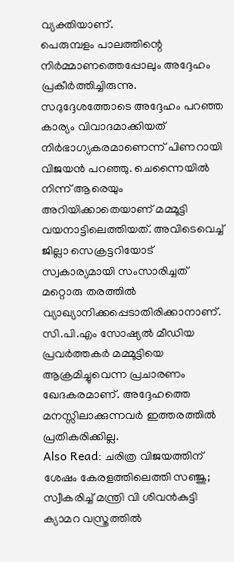വ്യക്തിയാണ്.
പെരുമ്പളം പാലത്തിന്റെ നിർമ്മാണത്തെപ്പോലും അദ്ദേഹം പ്രകീർത്തിച്ചിരുന്നു. സദുദ്ദേശത്തോടെ അദ്ദേഹം പറഞ്ഞ കാര്യം വിവാദമാക്കിയത് നിർഭാഗ്യകരമാണെന്ന് പിണറായി വിജയൻ പറഞ്ഞു. ചെന്നൈയിൽ നിന്ന് ആരെയും അറിയിക്കാതെയാണ് മമ്മൂട്ടി വയനാട്ടിലെത്തിയത്. അവിടെവെച്ച് ജില്ലാ സെക്രട്ടറിയോട് സ്വകാര്യമായി സംസാരിച്ചത് മറ്റൊരു തരത്തിൽ വ്യാഖ്യാനിക്കപ്പെടാതിരിക്കാനാണ്. സി.പി.എം സോഷ്യൽ മീഡിയ പ്രവർത്തകർ മമ്മൂട്ടിയെ ആക്രമിച്ചുവെന്ന പ്രചാരണം ഖേദകരമാണ്. അദ്ദേഹത്തെ മനസ്സിലാക്കുന്നവർ ഇത്തരത്തിൽ പ്രതികരിക്കില്ല.
Also Read: ചരിത്ര വിജയത്തിന് ശേഷം കേരളത്തിലെത്തി സഞ്ജു; സ്വീകരിച്ച് മന്ത്രി വി ശിവൻകുട്ടി
ക്യാമറ വസ്ത്രത്തിൽ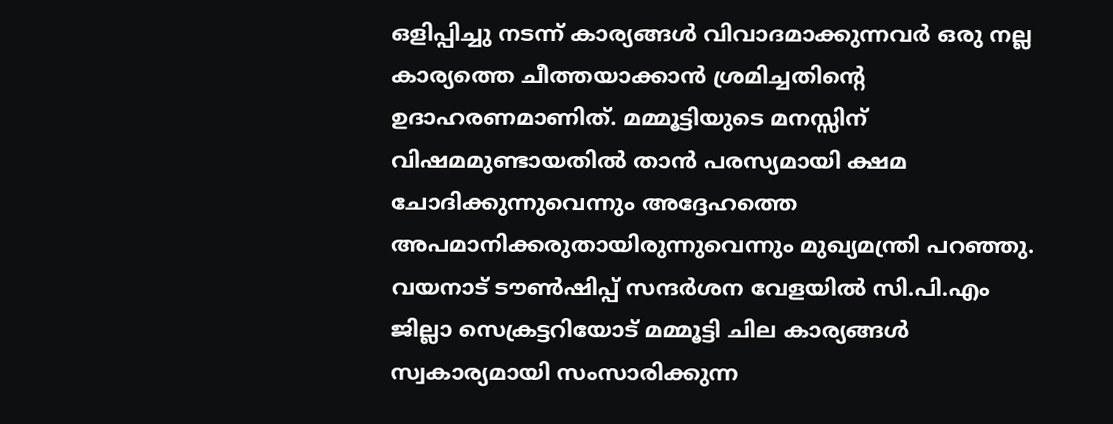ഒളിപ്പിച്ചു നടന്ന് കാര്യങ്ങൾ വിവാദമാക്കുന്നവർ ഒരു നല്ല കാര്യത്തെ ചീത്തയാക്കാൻ ശ്രമിച്ചതിന്റെ ഉദാഹരണമാണിത്. മമ്മൂട്ടിയുടെ മനസ്സിന് വിഷമമുണ്ടായതിൽ താൻ പരസ്യമായി ക്ഷമ ചോദിക്കുന്നുവെന്നും അദ്ദേഹത്തെ അപമാനിക്കരുതായിരുന്നുവെന്നും മുഖ്യമന്ത്രി പറഞ്ഞു. വയനാട് ടൗൺഷിപ്പ് സന്ദർശന വേളയിൽ സി.പി.എം ജില്ലാ സെക്രട്ടറിയോട് മമ്മൂട്ടി ചില കാര്യങ്ങൾ സ്വകാര്യമായി സംസാരിക്കുന്ന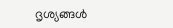ദൃശ്യങ്ങൾ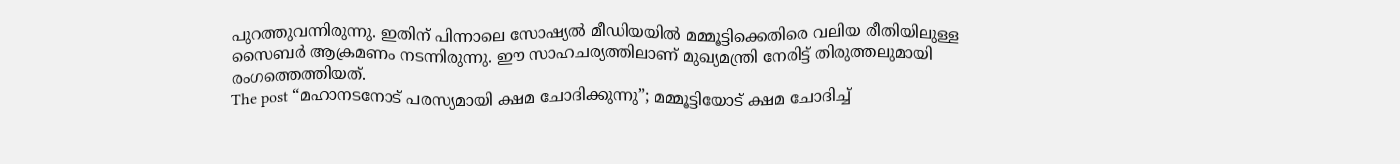പുറത്തുവന്നിരുന്നു. ഇതിന് പിന്നാലെ സോഷ്യൽ മീഡിയയിൽ മമ്മൂട്ടിക്കെതിരെ വലിയ രീതിയിലുള്ള സൈബർ ആക്രമണം നടന്നിരുന്നു. ഈ സാഹചര്യത്തിലാണ് മുഖ്യമന്ത്രി നേരിട്ട് തിരുത്തലുമായി രംഗത്തെത്തിയത്.
The post “മഹാനടനോട് പരസ്യമായി ക്ഷമ ചോദിക്കുന്നു”; മമ്മൂട്ടിയോട് ക്ഷമ ചോദിച്ച്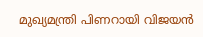മുഖ്യമന്ത്രി പിണറായി വിജയൻ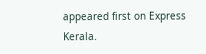appeared first on Express Kerala.